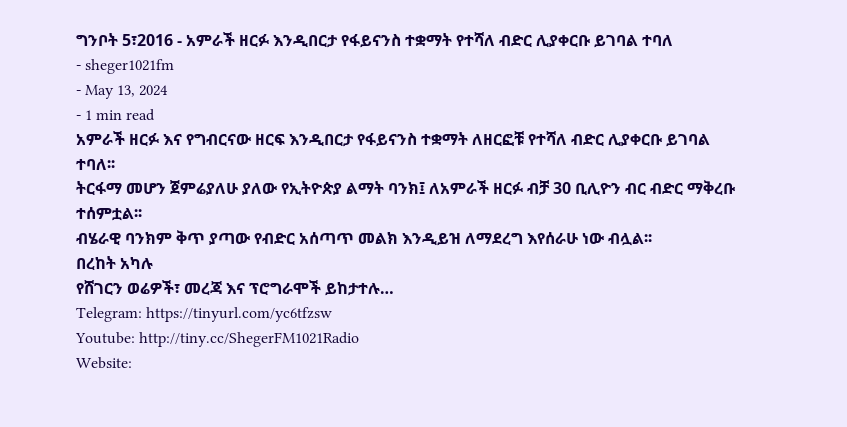ግንቦት 5፣2016 - አምራች ዘርፉ እንዲበርታ የፋይናንስ ተቋማት የተሻለ ብድር ሊያቀርቡ ይገባል ተባለ
- sheger1021fm
- May 13, 2024
- 1 min read
አምራች ዘርፉ እና የግብርናው ዘርፍ እንዲበርታ የፋይናንስ ተቋማት ለዘርፎቹ የተሻለ ብድር ሊያቀርቡ ይገባል ተባለ፡፡
ትርፋማ መሆን ጀምሬያለሁ ያለው የኢትዮጵያ ልማት ባንክ፤ ለአምራች ዘርፉ ብቻ 30 ቢሊዮን ብር ብድር ማቅረቡ ተሰምቷል፡፡
ብሄራዊ ባንክም ቅጥ ያጣው የብድር አሰጣጥ መልክ እንዲይዝ ለማደረግ እየሰራሁ ነው ብሏል፡፡
በረከት አካሉ
የሸገርን ወሬዎች፣ መረጃ እና ፕሮግራሞች ይከታተሉ…
Telegram: https://tinyurl.com/yc6tfzsw
Youtube: http://tiny.cc/ShegerFM1021Radio
Website: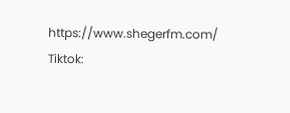https://www.shegerfm.com/
Tiktok: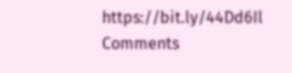https://bit.ly/44Dd6Il
Comments